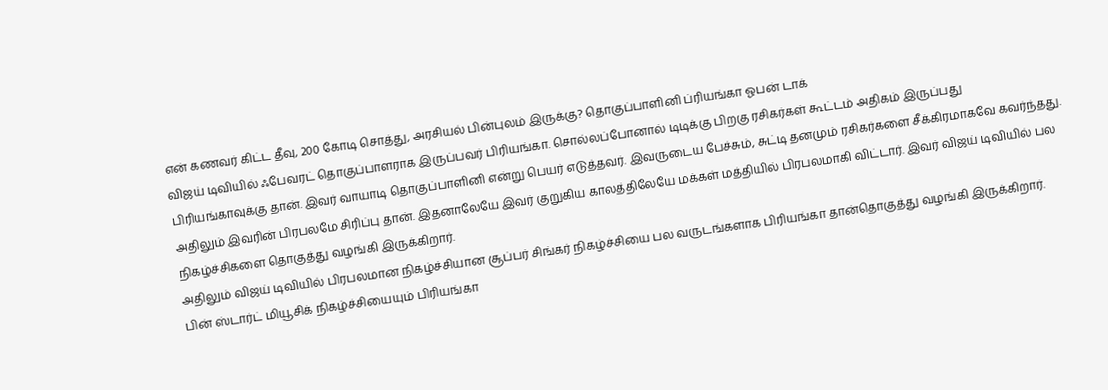என் கணவர் கிட்ட தீவு, 200 கோடி சொத்து, அரசியல் பின்புலம் இருக்கு? தொகுப்பாளினி ப்ரியங்கா ஓபன் டாக்
விஜய் டிவியில் ஃபேவரட் தொகுப்பாளராக இருப்பவர் பிரியங்கா. சொல்லப்போனால் டிடிக்கு பிறகு ரசிகர்கள் கூட்டம் அதிகம் இருப்பது பிரியங்காவுக்கு தான். இவர் வாயாடி தொகுப்பாளினி என்று பெயர் எடுத்தவர். இவருடைய பேச்சும், சுட்டி தனமும் ரசிகர்களை சீக்கிரமாகவே கவர்ந்தது. அதிலும் இவரின் பிரபலமே சிரிப்பு தான். இதனாலேயே இவர் குறுகிய காலத்திலேயே மக்கள் மத்தியில் பிரபலமாகி விட்டார். இவர் விஜய் டிவியில் பல நிகழ்ச்சிகளை தொகுத்து வழங்கி இருக்கிறார்.
அதிலும் விஜய் டிவியில் பிரபலமான நிகழ்ச்சியான சூப்பர் சிங்கர் நிகழ்ச்சியை பல வருடங்களாக பிரியங்கா தான்தொகுத்து வழங்கி இருக்கிறார். பின் ஸ்டார்ட் மியூசிக் நிகழ்ச்சியையும் பிரியங்கா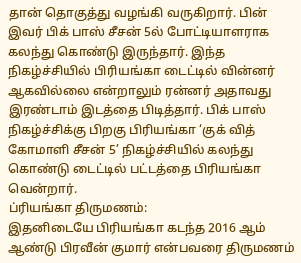தான் தொகுத்து வழங்கி வருகிறார். பின் இவர் பிக் பாஸ் சீசன் 5ல் போட்டியாளராக கலந்து கொண்டு இருந்தார். இந்த நிகழ்ச்சியில் பிரியங்கா டைட்டில் வின்னர் ஆகவில்லை என்றாலும் ரன்னர் அதாவது இரண்டாம் இடத்தை பிடித்தார். பிக் பாஸ் நிகழ்ச்சிக்கு பிறகு பிரியங்கா ‘குக் வித் கோமாளி சீசன் 5’ நிகழ்ச்சியில் கலந்து கொண்டு டைட்டில் பட்டத்தை பிரியங்கா வென்றார்.
ப்ரியங்கா திருமணம்:
இதனிடையே பிரியங்கா கடந்த 2016 ஆம் ஆண்டு பிரவீன் குமார் என்பவரை திருமணம்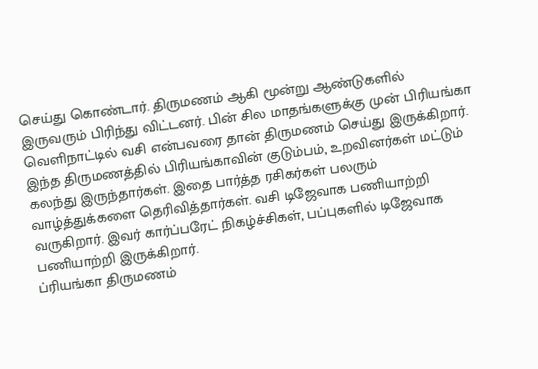செய்து கொண்டார். திருமணம் ஆகி மூன்று ஆண்டுகளில் இருவரும் பிரிந்து விட்டனர். பின் சில மாதங்களுக்கு முன் பிரியங்கா வெளிநாட்டில் வசி என்பவரை தான் திருமணம் செய்து இருக்கிறார். இந்த திருமணத்தில் பிரியங்காவின் குடும்பம், உறவினர்கள் மட்டும் கலந்து இருந்தார்கள். இதை பார்த்த ரசிகர்கள் பலரும் வாழ்த்துக்களை தெரிவித்தார்கள். வசி டிஜேவாக பணியாற்றி வருகிறார். இவர் கார்ப்பரேட் நிகழ்ச்சிகள், பப்புகளில் டிஜேவாக பணியாற்றி இருக்கிறார்.
ப்ரியங்கா திருமணம்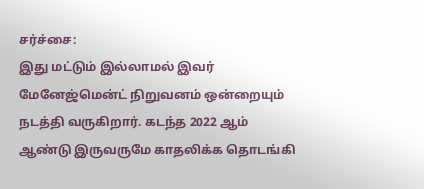சர்ச்சை:
இது மட்டும் இல்லாமல் இவர் மேனேஜ்மென்ட் நிறுவனம் ஒன்றையும் நடத்தி வருகிறார். கடந்த 2022 ஆம் ஆண்டு இருவருமே காதலிக்க தொடங்கி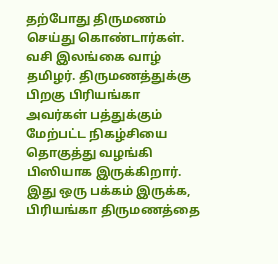தற்போது திருமணம் செய்து கொண்டார்கள். வசி இலங்கை வாழ் தமிழர். திருமணத்துக்கு பிறகு பிரியங்கா அவர்கள் பத்துக்கும் மேற்பட்ட நிகழ்சியை தொகுத்து வழங்கி பிஸியாக இருக்கிறார். இது ஒரு பக்கம் இருக்க, பிரியங்கா திருமணத்தை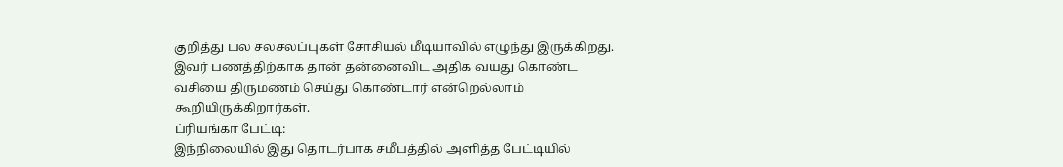குறித்து பல சலசலப்புகள் சோசியல் மீடியாவில் எழுந்து இருக்கிறது. இவர் பணத்திற்காக தான் தன்னைவிட அதிக வயது கொண்ட வசியை திருமணம் செய்து கொண்டார் என்றெல்லாம் கூறியிருக்கிறார்கள்.
ப்ரியங்கா பேட்டி:
இந்நிலையில் இது தொடர்பாக சமீபத்தில் அளித்த பேட்டியில்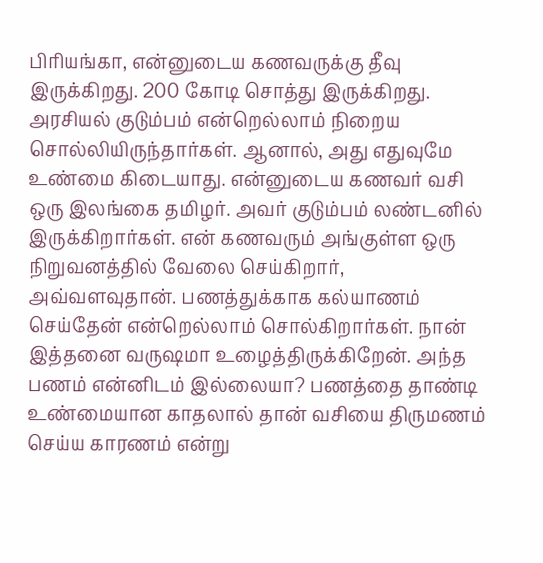பிரியங்கா, என்னுடைய கணவருக்கு தீவு இருக்கிறது. 200 கோடி சொத்து இருக்கிறது. அரசியல் குடும்பம் என்றெல்லாம் நிறைய சொல்லியிருந்தார்கள். ஆனால், அது எதுவுமே உண்மை கிடையாது. என்னுடைய கணவர் வசி ஒரு இலங்கை தமிழர். அவர் குடும்பம் லண்டனில் இருக்கிறார்கள். என் கணவரும் அங்குள்ள ஒரு நிறுவனத்தில் வேலை செய்கிறார், அவ்வளவுதான். பணத்துக்காக கல்யாணம் செய்தேன் என்றெல்லாம் சொல்கிறார்கள். நான் இத்தனை வருஷமா உழைத்திருக்கிறேன். அந்த பணம் என்னிடம் இல்லையா? பணத்தை தாண்டி உண்மையான காதலால் தான் வசியை திருமணம் செய்ய காரணம் என்று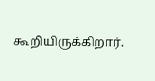கூறியிருக்கிறார்.